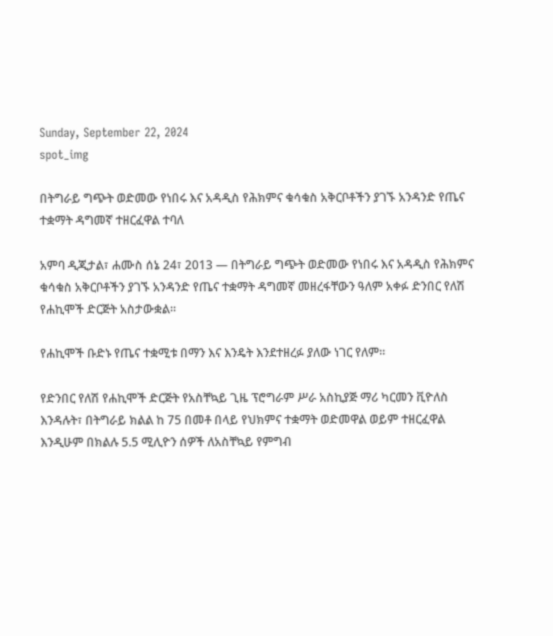Sunday, September 22, 2024
spot_img

በትግራይ ግጭት ወድመው የነበሩ እና አዳዲስ የሕክምና ቁሳቁስ አቅርቦቶችን ያገኙ አንዳንድ የጤና ተቋማት ዳግመኛ ተዘርፈዋል ተባለ

አምባ ዲጂታል፣ ሐሙስ ሰኔ 24፣ 2013 ― በትግራይ ግጭት ወድመው የነበሩ እና አዳዲስ የሕክምና ቁሳቁስ አቅርቦቶችን ያገኙ አንዳንድ የጤና ተቋማት ዳግመኛ መዘረፋቸውን ዓለም አቀፉ ድንበር የለሽ የሐኪሞች ድርጅት አስታውቋል።

የሐኪሞች ቡድኑ የጤና ተቋሚቱ በማን እና እንዴት እንደተዘረፉ ያለው ነገር የለም።

የድንበር የለሽ የሐኪሞች ድርጅት የአስቸኳይ ጊዜ ፕሮግራም ሥራ አስኪያጅ ማሪ ካርመን ቪዮለስ እንዳሉት፣ በትግራይ ክልል ከ 75 በመቶ በላይ የህክምና ተቋማት ወድመዋል ወይም ተዘርፈዋል እንዲሁም በክልሉ 5.5 ሚሊዮን ሰዎች ለአስቸኳይ የምግብ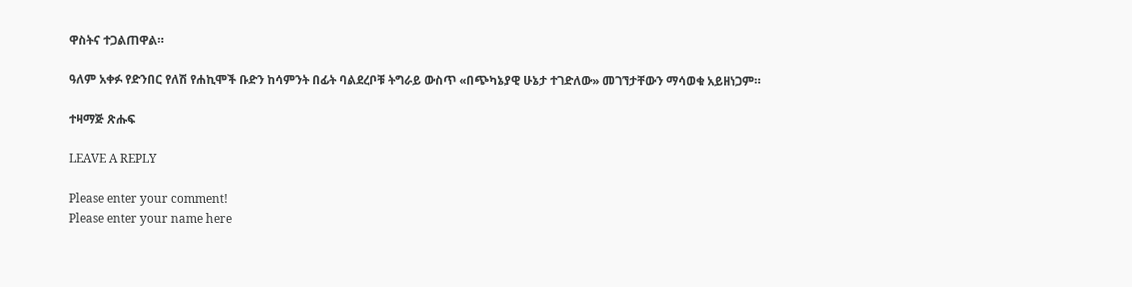ዋስትና ተጋልጠዋል።

ዓለም አቀፉ የድንበር የለሽ የሐኪሞች ቡድን ከሳምንት በፊት ባልደረቦቹ ትግራይ ውስጥ «በጭካኔያዊ ሁኔታ ተገድለው» መገኘታቸውን ማሳወቁ አይዘነጋም።

ተዛማጅ ጽሑፍ

LEAVE A REPLY

Please enter your comment!
Please enter your name here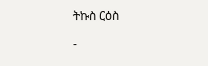ትኩስ ርዕስ

-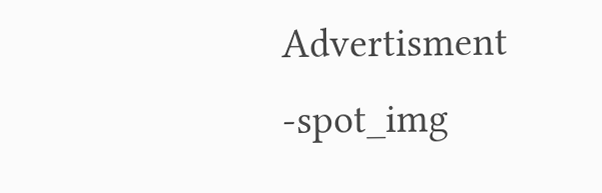Advertisment -spot_img